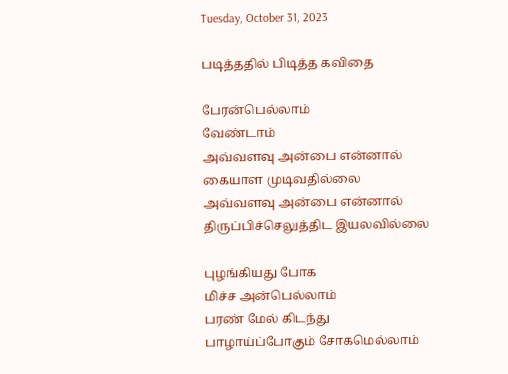Tuesday, October 31, 2023

படித்ததில் பிடித்த கவிதை

பேரன்பெல்லாம்
வேண்டாம்
அவ்வளவு அன்பை என்னால் கையாள முடிவதில்லை
அவ்வளவு அன்பை என்னால்  திருப்பிச்செலுத்திட இயலவில்லை

புழங்கியது போக
மிச்ச அன்பெல்லாம்
பரண் மேல் கிடந்து
பாழாய்ப்போகும் சோகமெல்லாம்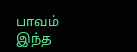பாவம்
இந்த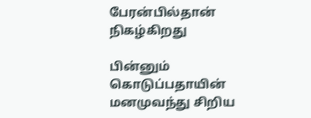பேரன்பில்தான்
நிகழ்கிறது

பின்னும்
கொடுப்பதாயின்
மனமுவந்து சிறிய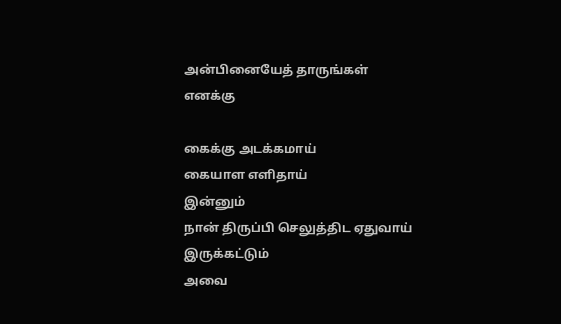அன்பினையேத் தாருங்கள்
எனக்கு

கைக்கு அடக்கமாய்
கையாள எளிதாய்
இன்னும்
நான் திருப்பி செலுத்திட ஏதுவாய்
இருக்கட்டும்
அவை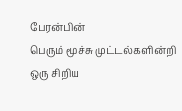பேரன்பின்
பெரும் மூச்சு முட்டல்களின்றி
ஒரு சிறிய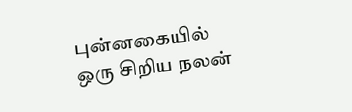புன்னகையில்
ஒரு சிறிய நலன்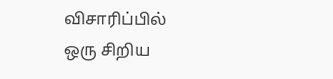விசாரிப்பில்
ஒரு சிறிய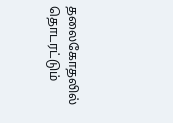தலைகோதலில்
தொடரட்டும்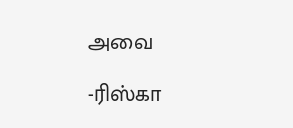அவை

-ரிஸ்கா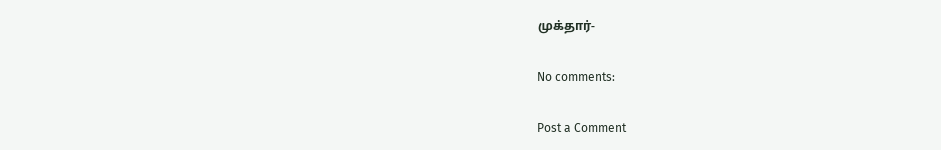முக்தார்-

No comments:

Post a Comment